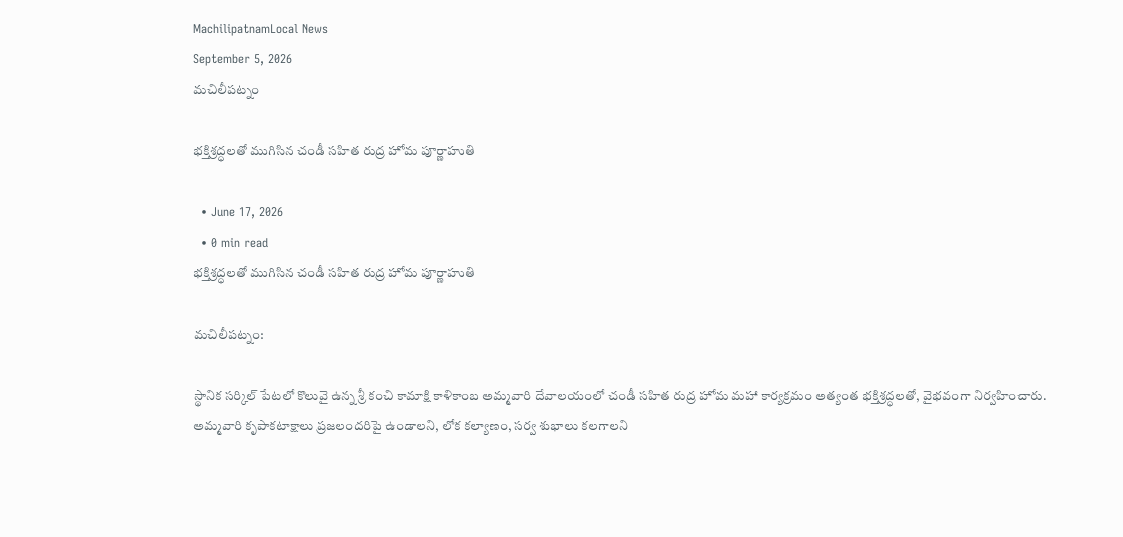MachilipatnamLocal News
September 5, 2026
మచిలీపట్నం

భక్తిశ్రద్ధలతో ముగిసిన చండీ సహిత రుద్ర హోమ పూర్ణాహుతి

  • June 17, 2026
  • 0 min read
భక్తిశ్రద్ధలతో ముగిసిన చండీ సహిత రుద్ర హోమ పూర్ణాహుతి

మచిలీపట్నం:

స్థానిక సర్కిల్ పేటలో కొలువై ఉన్న శ్రీ కంచి కామాక్షి కాళికాంబ అమ్మవారి దేవాలయంలో చండీ సహిత రుద్ర హోమ మహా కార్యక్రమం అత్యంత భక్తిశ్రద్ధలతో, వైభవంగా నిర్వహించారు. అమ్మవారి కృపాకటాక్షాలు ప్రజలందరిపై ఉండాలని, లోక కల్యాణం, సర్వ శుభాలు కలగాలని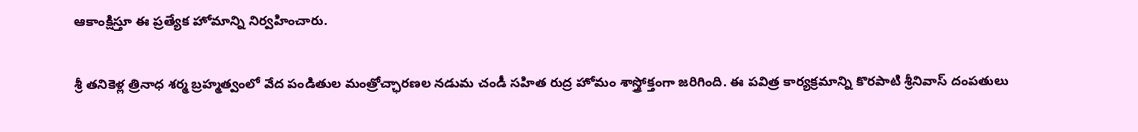ఆకాంక్షిస్తూ ఈ ప్రత్యేక హోమాన్ని నిర్వహించారు.

శ్రీ తనికెళ్ల త్రినాధ శర్మ బ్రహ్మత్వంలో వేద పండితుల మంత్రోచ్ఛారణల నడుమ చండీ సహిత రుద్ర హోమం శాస్త్రోక్తంగా జరిగింది. ఈ పవిత్ర కార్యక్రమాన్ని కొరపాటి శ్రీనివాస్ దంపతులు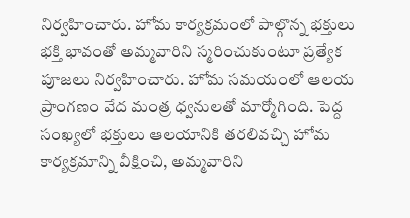నిర్వహించారు. హోమ కార్యక్రమంలో పాల్గొన్న భక్తులు భక్తి భావంతో అమ్మవారిని స్మరించుకుంటూ ప్రత్యేక పూజలు నిర్వహించారు. హోమ సమయంలో ఆలయ ప్రాంగణం వేద మంత్ర ధ్వనులతో మార్మోగింది. పెద్ద సంఖ్యలో భక్తులు ఆలయానికి తరలివచ్చి హోమ కార్యక్రమాన్ని వీక్షించి, అమ్మవారిని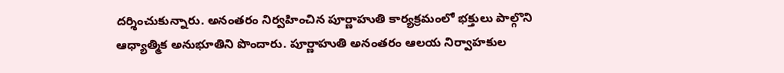దర్శించుకున్నారు. అనంతరం నిర్వహించిన పూర్ణాహుతి కార్యక్రమంలో భక్తులు పాల్గొని ఆధ్యాత్మిక అనుభూతిని పొందారు. పూర్ణాహుతి అనంతరం ఆలయ నిర్వాహకుల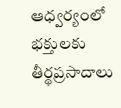ఆధ్వర్యంలో భక్తులకు తీర్థప్రసాదాలు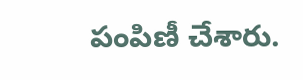పంపిణీ చేశారు.